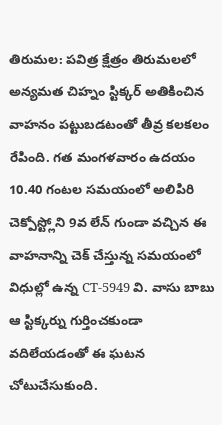తిరుమల: పవిత్ర క్షేత్రం తిరుమలలో అన్యమత చిహ్నం స్టిక్కర్ అతికించిన వాహనం పట్టుబడటంతో తీవ్ర కలకలం రేపింది. గత మంగళవారం ఉదయం 10.40 గంటల సమయంలో అలిపిరి చెక్పోస్ట్లోని 9వ లేన్ గుండా వచ్చిన ఈ వాహనాన్ని చెక్ చేస్తున్న సమయంలో విధుల్లో ఉన్న CT-5949 వి. వాసు బాబు ఆ స్టిక్కర్ను గుర్తించకుండా వదిలేయడంతో ఈ ఘటన చోటుచేసుకుంది.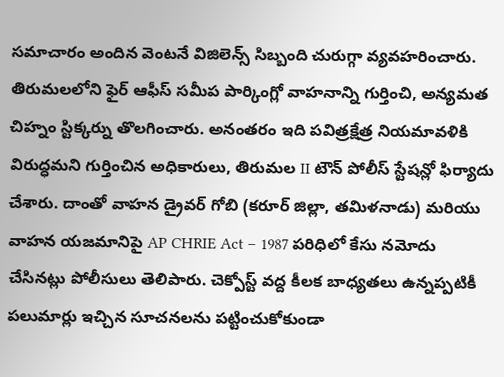సమాచారం అందిన వెంటనే విజిలెన్స్ సిబ్బంది చురుగ్గా వ్యవహరించారు. తిరుమలలోని ఫైర్ ఆఫీస్ సమీప పార్కింగ్లో వాహనాన్ని గుర్తించి, అన్యమత చిహ్నం స్టిక్కర్ను తొలగించారు. అనంతరం ఇది పవిత్రక్షేత్ర నియమావళికి విరుద్ధమని గుర్తించిన అధికారులు, తిరుమల II టౌన్ పోలీస్ స్టేషన్లో ఫిర్యాదు చేశారు. దాంతో వాహన డ్రైవర్ గోబి (కరూర్ జిల్లా, తమిళనాడు) మరియు వాహన యజమానిపై AP CHRIE Act – 1987 పరిధిలో కేసు నమోదు చేసినట్లు పోలీసులు తెలిపారు. చెక్పోస్ట్ వద్ద కీలక బాధ్యతలు ఉన్నప్పటికీ పలుమార్లు ఇచ్చిన సూచనలను పట్టించుకోకుండా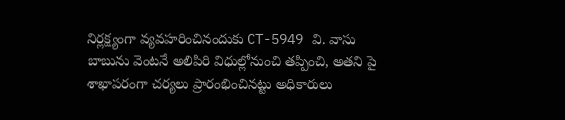నిర్లక్ష్యంగా వ్యవహరించినందుకు CT-5949 వి. వాసు బాబును వెంటనే అలిపిరి విధుల్లోనుంచి తప్పించి, అతని పై శాఖాపరంగా చర్యలు ప్రారంభించినట్టు అధికారులు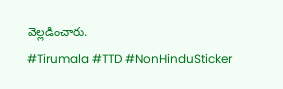వెల్లడించారు.
#Tirumala #TTD #NonHinduSticker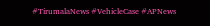#TirumalaNews #VehicleCase #APNews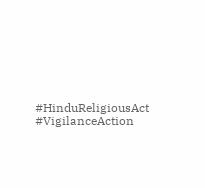#HinduReligiousAct #VigilanceAction